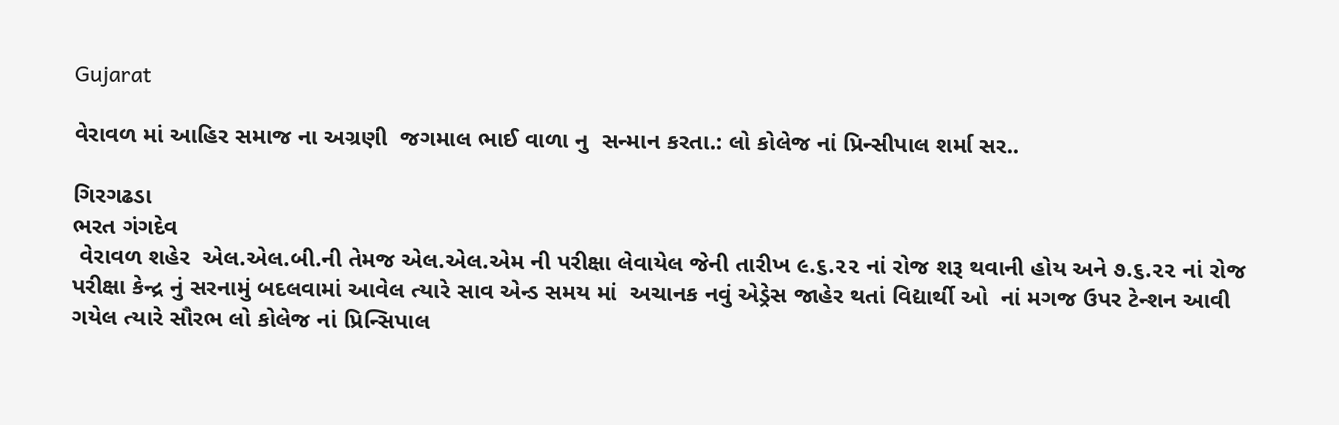Gujarat

વેરાવળ માં આહિર સમાજ ના અગ્રણી  જગમાલ ભાઈ વાળા નુ  સન્માન કરતા.: લો કોલેજ નાં પ્રિન્સીપાલ શર્મા સર..

ગિરગઢડા
ભરત ગંગદેવ
 વેરાવળ શહેર  એલ.એલ.બી.ની તેમજ એલ.એલ.એમ ની પરીક્ષા લેવાયેલ જેની તારીખ ૯.૬.૨૨ નાં રોજ શરૂ થવાની હોય અને ૭.૬.૨૨ નાં રોજ પરીક્ષા કેન્દ્ર નું સરનામું બદલવામાં આવેલ ત્યારે સાવ એન્ડ સમય માં  અચાનક નવું એડ્રેસ જાહેર થતાં વિદ્યાર્થી ઓ  નાં મગજ ઉપર ટેન્શન આવી ગયેલ ત્યારે સૌરભ લો કોલેજ નાં પ્રિન્સિપાલ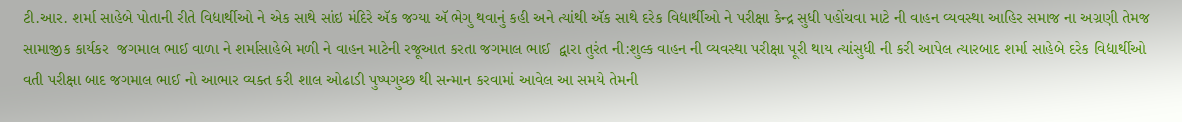ટી.આર. શર્મા સાહેબે પોતાની રીતે વિદ્યાર્થીઓ ને એક સાથે સાંઇ મંદિરે ઍક જગ્યા ઍ ભેગુ થવાનું કહી અને ત્યાંથી ઍક સાથે દરેક વિદ્યાર્થીઓ ને પરીક્ષા કેન્દ્ર સુધી પહોંચવા માટે ની વાહન વ્યવસ્થા આહિર સમાજ ના અગ્રણી તેમજ સામાજીક કાર્યકર  જગમાલ ભાઈ વાળા ને શર્માસાહેબે મળી ને વાહન માટેની રજૂઆત કરતા જગમાલ ભાઈ  દ્વારા તુરંત ની:શુલ્ક વાહન ની વ્યવસ્થા પરીક્ષા પૂરી થાય ત્યાંસુધી ની કરી આપેલ ત્યારબાદ શર્મા સાહેબે દરેક વિદ્યાર્થીઓ વતી પરીક્ષા બાદ જગમાલ ભાઈ નો આભાર વ્યક્ત કરી શાલ ઓઢાડી પુષ્પગુચ્છ થી સન્માન કરવામાં આવેલ આ સમયે તેમની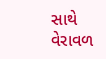સાથે વેરાવળ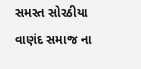સમસ્ત સોરઠીયા વાણંદ સમાજ ના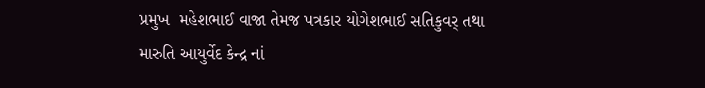પ્રમુખ  મહેશભાઈ વાજા તેમજ પત્રકાર યોગેશભાઈ સતિકુવર્ તથા મારુતિ આયુર્વેદ કેન્દ્ર નાં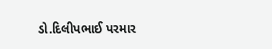ડો.દિલીપભાઈ પરમાર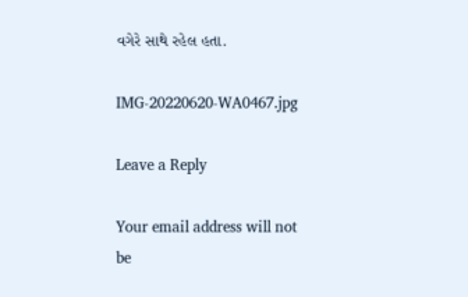વગેરે સાથે રહેલ હતા.

IMG-20220620-WA0467.jpg

Leave a Reply

Your email address will not be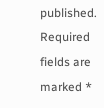published. Required fields are marked *